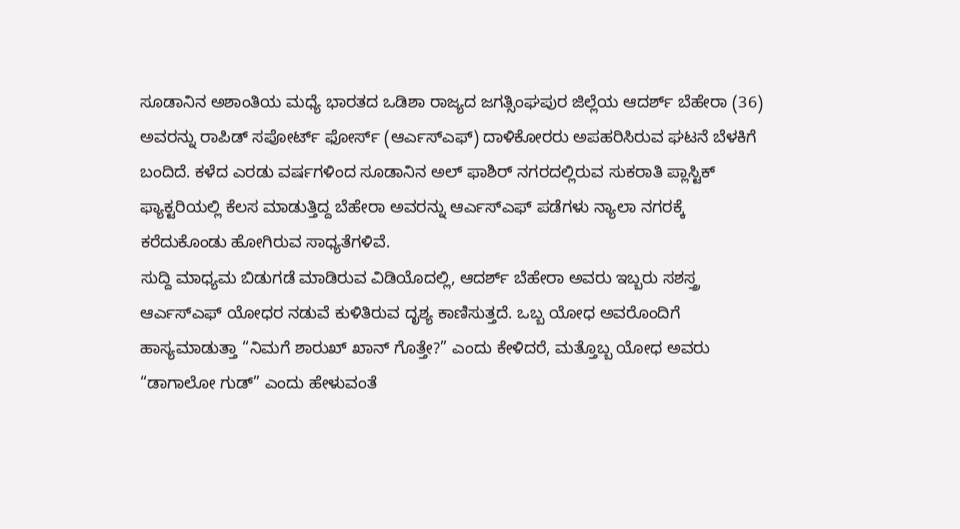ಸೂಡಾನಿನ ಅಶಾಂತಿಯ ಮಧ್ಯೆ ಭಾರತದ ಒಡಿಶಾ ರಾಜ್ಯದ ಜಗತ್ಸಿಂಘಪುರ ಜಿಲ್ಲೆಯ ಆದರ್ಶ್ ಬೆಹೇರಾ (36) ಅವರನ್ನು ರಾಪಿಡ್ ಸಪೋರ್ಟ್ ಫೋರ್ಸ್ (ಆರ್ಎಸ್ಎಫ್) ದಾಳಿಕೋರರು ಅಪಹರಿಸಿರುವ ಘಟನೆ ಬೆಳಕಿಗೆ ಬಂದಿದೆ. ಕಳೆದ ಎರಡು ವರ್ಷಗಳಿಂದ ಸೂಡಾನಿನ ಅಲ್ ಫಾಶಿರ್ ನಗರದಲ್ಲಿರುವ ಸುಕರಾತಿ ಪ್ಲಾಸ್ಟಿಕ್ ಫ್ಯಾಕ್ಟರಿಯಲ್ಲಿ ಕೆಲಸ ಮಾಡುತ್ತಿದ್ದ ಬೆಹೇರಾ ಅವರನ್ನು ಆರ್ಎಸ್ಎಫ್ ಪಡೆಗಳು ನ್ಯಾಲಾ ನಗರಕ್ಕೆ ಕರೆದುಕೊಂಡು ಹೋಗಿರುವ ಸಾಧ್ಯತೆಗಳಿವೆ.
ಸುದ್ದಿ ಮಾಧ್ಯಮ ಬಿಡುಗಡೆ ಮಾಡಿರುವ ವಿಡಿಯೊದಲ್ಲಿ, ಆದರ್ಶ್ ಬೆಹೇರಾ ಅವರು ಇಬ್ಬರು ಸಶಸ್ತ್ರ ಆರ್ಎಸ್ಎಫ್ ಯೋಧರ ನಡುವೆ ಕುಳಿತಿರುವ ದೃಶ್ಯ ಕಾಣಿಸುತ್ತದೆ. ಒಬ್ಬ ಯೋಧ ಅವರೊಂದಿಗೆ ಹಾಸ್ಯಮಾಡುತ್ತಾ “ನಿಮಗೆ ಶಾರುಖ್ ಖಾನ್ ಗೊತ್ತೇ?” ಎಂದು ಕೇಳಿದರೆ, ಮತ್ತೊಬ್ಬ ಯೋಧ ಅವರು “ಡಾಗಾಲೋ ಗುಡ್” ಎಂದು ಹೇಳುವಂತೆ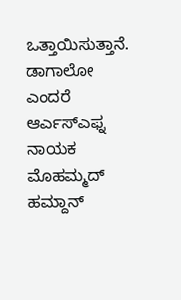ಒತ್ತಾಯಿಸುತ್ತಾನೆ. ಡಾಗಾಲೋ ಎಂದರೆ ಆರ್ಎಸ್ಎಫ್ನ ನಾಯಕ ಮೊಹಮ್ಮದ್ ಹಮ್ದಾನ್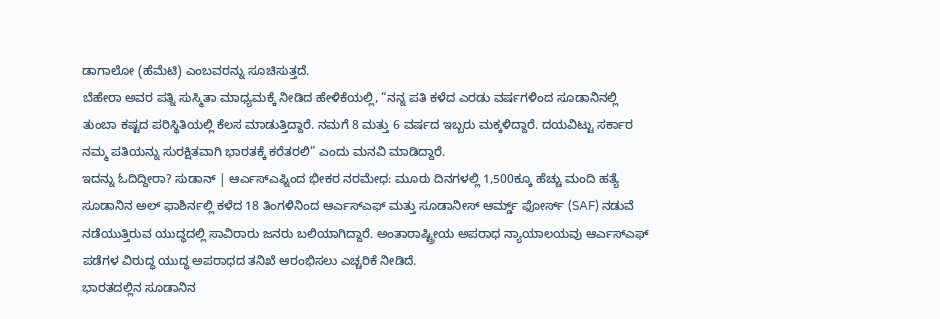ಡಾಗಾಲೋ (ಹೆಮೆಟಿ) ಎಂಬವರನ್ನು ಸೂಚಿಸುತ್ತದೆ.
ಬೆಹೇರಾ ಅವರ ಪತ್ನಿ ಸುಸ್ಮಿತಾ ಮಾಧ್ಯಮಕ್ಕೆ ನೀಡಿದ ಹೇಳಿಕೆಯಲ್ಲಿ, “ನನ್ನ ಪತಿ ಕಳೆದ ಎರಡು ವರ್ಷಗಳಿಂದ ಸೂಡಾನಿನಲ್ಲಿ ತುಂಬಾ ಕಷ್ಟದ ಪರಿಸ್ಥಿತಿಯಲ್ಲಿ ಕೆಲಸ ಮಾಡುತ್ತಿದ್ದಾರೆ. ನಮಗೆ 8 ಮತ್ತು 6 ವರ್ಷದ ಇಬ್ಬರು ಮಕ್ಕಳಿದ್ದಾರೆ. ದಯವಿಟ್ಟು ಸರ್ಕಾರ ನಮ್ಮ ಪತಿಯನ್ನು ಸುರಕ್ಷಿತವಾಗಿ ಭಾರತಕ್ಕೆ ಕರೆತರಲಿ” ಎಂದು ಮನವಿ ಮಾಡಿದ್ದಾರೆ.
ಇದನ್ನು ಓದಿದ್ದೀರಾ? ಸುಡಾನ್ | ಆರ್ಎಸ್ಎಫ್ನಿಂದ ಭೀಕರ ನರಮೇಧ: ಮೂರು ದಿನಗಳಲ್ಲಿ 1,500ಕ್ಕೂ ಹೆಚ್ಚು ಮಂದಿ ಹತ್ಯೆ
ಸೂಡಾನಿನ ಅಲ್ ಫಾಶಿರ್ನಲ್ಲಿ ಕಳೆದ 18 ತಿಂಗಳಿನಿಂದ ಆರ್ಎಸ್ಎಫ್ ಮತ್ತು ಸೂಡಾನೀಸ್ ಆರ್ಮ್ಡ್ ಫೋರ್ಸ್ (SAF) ನಡುವೆ ನಡೆಯುತ್ತಿರುವ ಯುದ್ಧದಲ್ಲಿ ಸಾವಿರಾರು ಜನರು ಬಲಿಯಾಗಿದ್ದಾರೆ. ಅಂತಾರಾಷ್ಟ್ರೀಯ ಅಪರಾಧ ನ್ಯಾಯಾಲಯವು ಆರ್ಎಸ್ಎಫ್ ಪಡೆಗಳ ವಿರುದ್ಧ ಯುದ್ಧ ಅಪರಾಧದ ತನಿಖೆ ಆರಂಭಿಸಲು ಎಚ್ಚರಿಕೆ ನೀಡಿದೆ.
ಭಾರತದಲ್ಲಿನ ಸೂಡಾನಿನ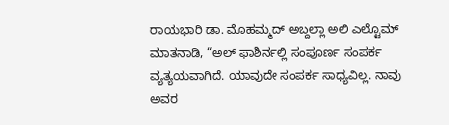ರಾಯಭಾರಿ ಡಾ. ಮೊಹಮ್ಮದ್ ಅಬ್ದಲ್ಲಾ ಅಲಿ ಎಲ್ಟೊಮ್ ಮಾತನಾಡಿ, “ಅಲ್ ಫಾಶಿರ್ನಲ್ಲಿ ಸಂಪೂರ್ಣ ಸಂಪರ್ಕ ವ್ಯತ್ಯಯವಾಗಿದೆ. ಯಾವುದೇ ಸಂಪರ್ಕ ಸಾಧ್ಯವಿಲ್ಲ. ನಾವು ಅವರ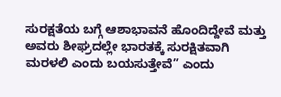ಸುರಕ್ಷತೆಯ ಬಗ್ಗೆ ಆಶಾಭಾವನೆ ಹೊಂದಿದ್ದೇವೆ ಮತ್ತು ಅವರು ಶೀಘ್ರದಲ್ಲೇ ಭಾರತಕ್ಕೆ ಸುರಕ್ಷಿತವಾಗಿ ಮರಳಲಿ ಎಂದು ಬಯಸುತ್ತೇವೆ” ಎಂದು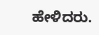ಹೇಳಿದರು.